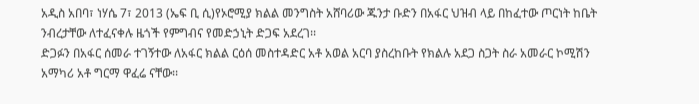አዲስ አበባ፣ ነሃሴ 7፣ 2013 (ኤፍ ቢ ሲ)የኦሮሚያ ክልል መንግስት አሸባሪው ጁንታ ቡድን በአፋር ህዝብ ላይ በከፈተው ጦርነት ከቤት ንብረታቸው ለተፈናቀሉ ዜጎች የምግብና የመድኃኒት ድጋፍ አደረገ፡፡
ድጋፉን በአፋር ሰመራ ተገኝተው ለአፋር ክልል ርዕሰ መስተዳድር አቶ አወል አርባ ያስረከቡት የክልሉ አደጋ ስጋት ስራ አመራር ኮሚሽን አማካሪ አቶ ግርማ ዋፈሬ ናቸው፡፡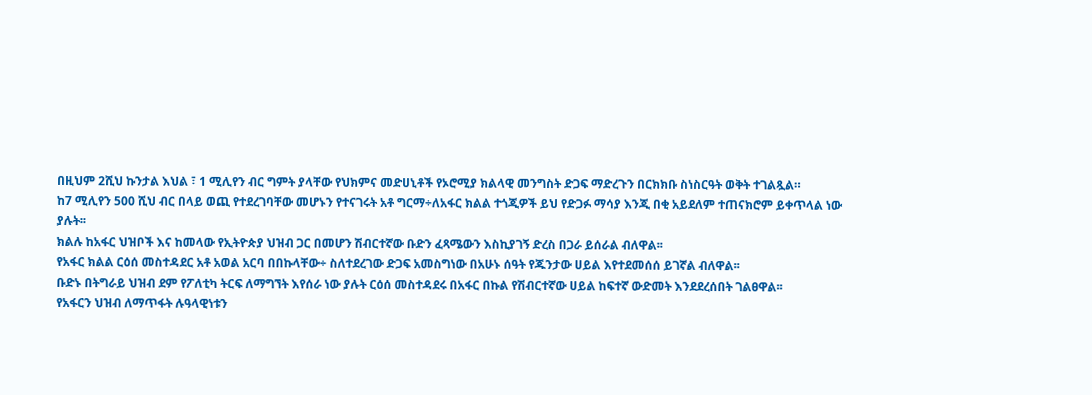በዚህም 2ሺህ ኩንታል እህል ፣ 1 ሚሊየን ብር ግምት ያላቸው የህክምና መድሀኒቶች የኦሮሚያ ክልላዊ መንግስት ድጋፍ ማድረጉን በርክክቡ ስነስርዓት ወቅት ተገልጿል።
ከ7 ሚሊየን 500 ሺህ ብር በላይ ወጪ የተደረገባቸው መሆኑን የተናገሩት አቶ ግርማ÷ለአፋር ክልል ተጎጂዎች ይህ የድጋፉ ማሳያ እንጂ በቂ አይደለም ተጠናክሮም ይቀጥላል ነው ያሉት፡፡
ክልሉ ከአፋር ህዝቦች እና ከመላው የኢትዮጵያ ህዝብ ጋር በመሆን ሽብርተኛው ቡድን ፈጻሜውን እስኪያገኝ ድረስ በጋራ ይሰራል ብለዋል፡፡
የአፋር ክልል ርዕሰ መስተዳደር አቶ አወል አርባ በበኩላቸው÷ ስለተደረገው ድጋፍ አመስግነው በአሁኑ ሰዓት የጁንታው ሀይል እየተደመሰሰ ይገኛል ብለዋል፡፡
ቡድኑ በትግራይ ህዝብ ደም የፖለቲካ ትርፍ ለማግኘት እየሰራ ነው ያሉት ርዕሰ መስተዳደሩ በአፋር በኩል የሽብርተኛው ሀይል ከፍተኛ ውድመት እንደደረሰበት ገልፀዋል፡፡
የአፋርን ህዝብ ለማጥፋት ሉዓላዊነቱን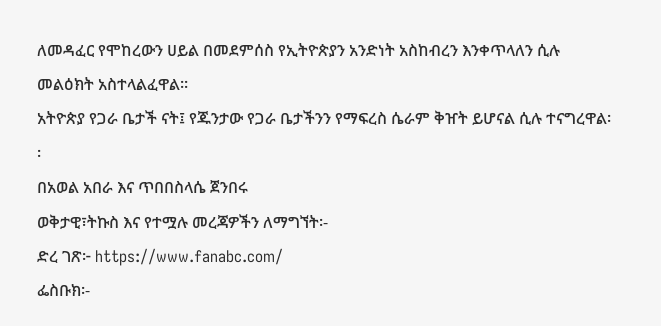ለመዳፈር የሞከረውን ሀይል በመደምሰስ የኢትዮጵያን አንድነት አስከብረን እንቀጥላለን ሲሉ መልዕክት አስተላልፈዋል፡፡
አትዮጵያ የጋራ ቤታች ናት፤ የጁንታው የጋራ ቤታችንን የማፍረስ ሴራም ቅዠት ይሆናል ሲሉ ተናግረዋል፡፡
በአወል አበራ እና ጥበበስላሴ ጀንበሩ
ወቅታዊ፣ትኩስ እና የተሟሉ መረጃዎችን ለማግኘት፡-
ድረ ገጽ፦ https://www.fanabc.com/
ፌስቡክ፡-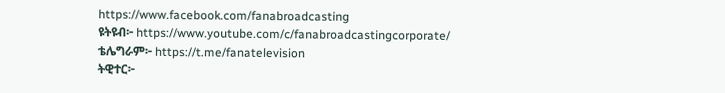https://www.facebook.com/fanabroadcasting
ዩትዩብ፦ https://www.youtube.com/c/fanabroadcastingcorporate/
ቴሌግራም፦ https://t.me/fanatelevision
ትዊተር፦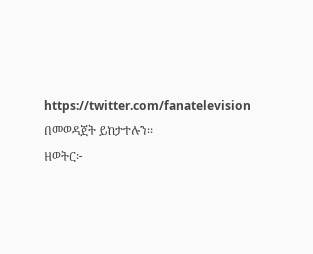https://twitter.com/fanatelevision በመወዳጀት ይከታተሉን፡፡
ዘወትር፦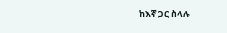ከእኛ ጋር ስላሉ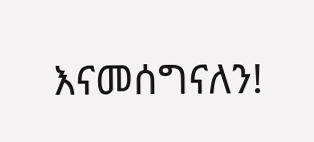እናመሰግናለን!